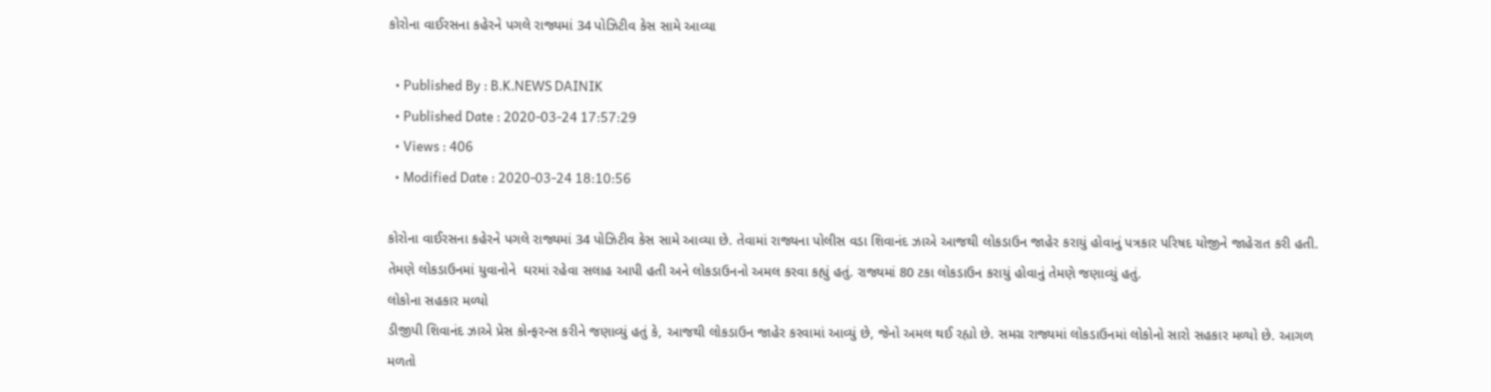કોરોના વાઈરસના કહેરને પગલે રાજ્યમાં 34 પોઝિટીવ કેસ સામે આવ્યા

  • Published By : B.K.NEWS DAINIK
  • Published Date : 2020-03-24 17:57:29
  • Views : 406
  • Modified Date : 2020-03-24 18:10:56

કોરોના વાઈરસના કહેરને પગલે રાજ્યમાં 34 પોઝિટીવ કેસ સામે આવ્યા છે. તેવામાં રાજ્યના પોલીસ વડા શિવાનંદ ઝાએ આજથી લોકડાઉન જાહેર કરાયું હોવાનું પત્રકાર પરિષદ યોજીને જાહેરાત કરી હતી. તેમણે લોકડાઉનમાં યુવાનોને  ઘરમાં રહેવા સલાહ આપી હતી અને લોકડાઉનનો અમલ કરવા કહ્યું હતું. રાજ્યમાં 80 ટકા લોકડાઉન કરાયું હોવાનું તેમણે જણાવ્યું હતું.
લોકોના સહકાર મળ્યો
ડીજીપી શિવાનંદ ઝાએ પ્રેસ કોન્ફરન્સ કરીને જણાવ્યું હતું કે, આજથી લોકડાઉન જાહેર કરવામાં આવ્યું છે, જેનો અમલ થઈ રહ્યો છે. સમગ્ર રાજ્યમાં લોકડાઉનમાં લોકોનો સારો સહકાર મળ્યો છે. આગળ મળતો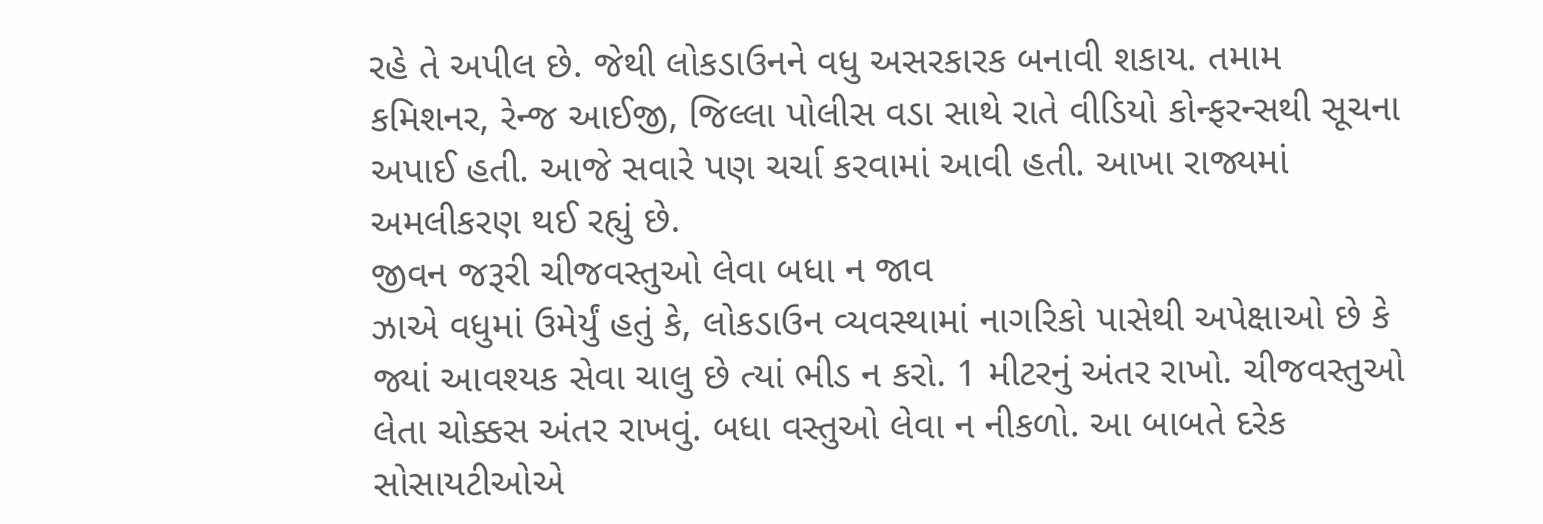રહે તે અપીલ છે. જેથી લોકડાઉનને વધુ અસરકારક બનાવી શકાય. તમામ કમિશનર, રેન્જ આઈજી, જિલ્લા પોલીસ વડા સાથે રાતે વીડિયો કોન્ફરન્સથી સૂચના અપાઈ હતી. આજે સવારે પણ ચર્ચા કરવામાં આવી હતી. આખા રાજ્યમાં અમલીકરણ થઈ રહ્યું છે.
જીવન જરૂરી ચીજવસ્તુઓ લેવા બધા ન જાવ
ઝાએ વધુમાં ઉમેર્યું હતું કે, લોકડાઉન વ્યવસ્થામાં નાગરિકો પાસેથી અપેક્ષાઓ છે કે જ્યાં આવશ્યક સેવા ચાલુ છે ત્યાં ભીડ ન કરો. 1 મીટરનું અંતર રાખો. ચીજવસ્તુઓ લેતા ચોક્કસ અંતર રાખવું. બધા વસ્તુઓ લેવા ન નીકળો. આ બાબતે દરેક સોસાયટીઓએ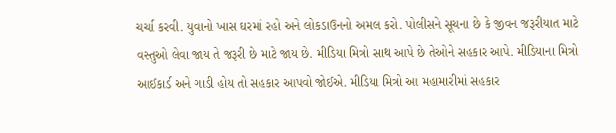ચર્ચા કરવી. યુવાનો ખાસ ઘરમાં રહો અને લોકડાઉનનો અમલ કરો. પોલીસને સૂચના છે કે જીવન જરૂરીયાત માટે વસ્તુઓ લેવા જાય તે જરૂરી છે માટે જાય છે. મીડિયા મિત્રો સાથ આપે છે તેઓને સહકાર આપે. મીડિયાના મિત્રો આઈકાર્ડ અને ગાડી હોય તો સહકાર આપવો જોઈએ. મીડિયા મિત્રો આ મહામારીમાં સહકાર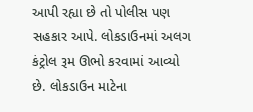આપી રહ્યા છે તો પોલીસ પણ સહકાર આપે. લોકડાઉનમાં અલગ કંટ્રોલ રૂમ ઊભો કરવામાં આવ્યો છે. લોકડાઉન માટેના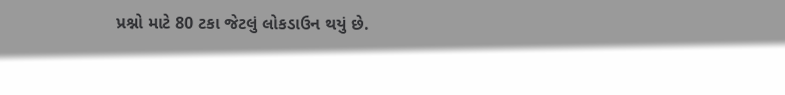પ્રશ્નો માટે 80 ટકા જેટલું લોકડાઉન થયું છે.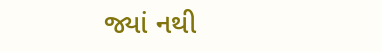જ્યાં નથી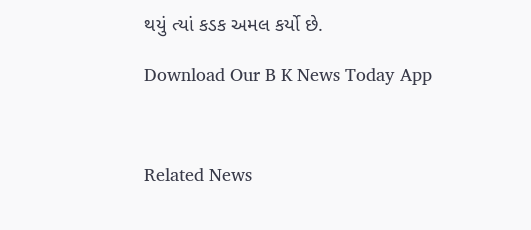થયું ત્યાં કડક અમલ કર્યો છે.

Download Our B K News Today App



Related News